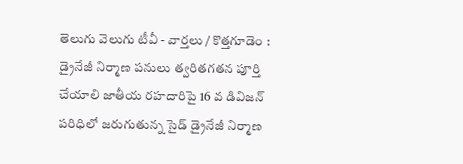తెలుగు వెలుగు టీవీ - వార్తలు / కొత్తగూడెం : డ్రైనేజీ నిర్మాణ పనులు త్వరితగతన పూర్తి చేయాలి జాతీయ రహదారిపై 16 వ డివిజన్ పరిధిలో జరుగుతున్న సైడ్ డ్రైనేజీ నిర్మాణ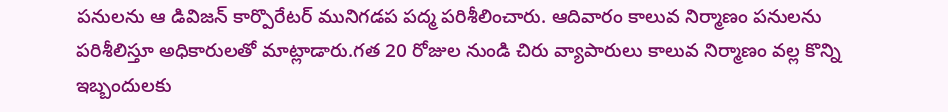పనులను ఆ డివిజన్ కార్పొరేటర్ మునిగడప పద్మ పరిశీలించారు. ఆదివారం కాలువ నిర్మాణం పనులను పరిశీలిస్తూ అధికారులతో మాట్లాడారు.గత 20 రోజుల నుండి చిరు వ్యాపారులు కాలువ నిర్మాణం వల్ల కొన్ని ఇబ్బందులకు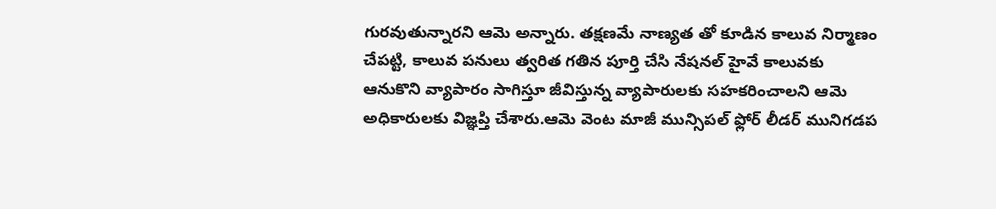గురవుతున్నారని ఆమె అన్నారు. తక్షణమే నాణ్యత తో కూడిన కాలువ నిర్మాణం చేపట్టి, కాలువ పనులు త్వరిత గతిన పూర్తి చేసి నేషనల్ హైవే కాలువకు ఆనుకొని వ్యాపారం సాగిస్తూ జీవిస్తున్న వ్యాపారులకు సహకరించాలని ఆమె అధికారులకు విజ్ఞప్తి చేశారు.ఆమె వెంట మాజీ మున్సిపల్ ఫ్లోర్ లీడర్ మునిగడప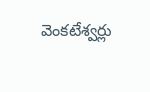వెంకటేశ్వర్లు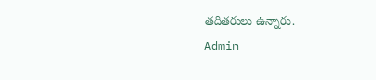తదితరులు ఉన్నారు.
Admin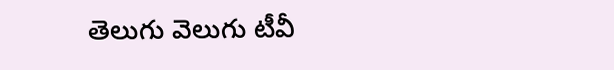తెలుగు వెలుగు టీవీ